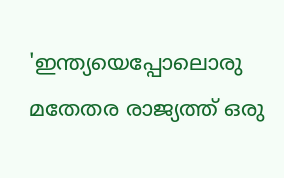'ഇന്ത്യയെപ്പോലൊരു മതേതര രാജ്യത്ത് ഒരു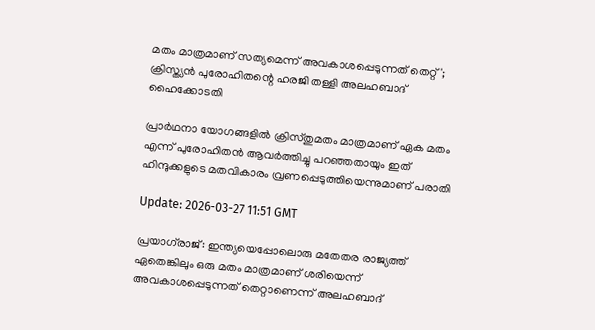മതം മാത്രമാണ് സത്യമെന്ന് അവകാശപ്പെടുന്നത് തെറ്റ്'; ക്രിസ്ത്യൻ പുരോഹിതന്റെ ഹരജി തള്ളി അലഹബാദ് ഹൈക്കോടതി

പ്രാർഥനാ യോഗങ്ങളിൽ ക്രിസ്തുമതം മാത്രമാണ് ഏക മതം എന്ന് പുരോഹിതന്‍ ആവർത്തിച്ചു പറഞ്ഞതായും ഇത് ഹിന്ദുക്കളുടെ മതവികാരം വ്രണപ്പെടുത്തിയെന്നുമാണ് പരാതി

Update: 2026-03-27 11:51 GMT

പ്രയാഗ്‌രാജ്: ഇന്ത്യയെപ്പോലൊരു മതേതര രാജ്യത്ത് ഏതെങ്കിലും ഒരു മതം മാത്രമാണ് ശരിയെന്ന് അവകാശപ്പെടുന്നത് തെറ്റാണെന്ന് അലഹബാദ്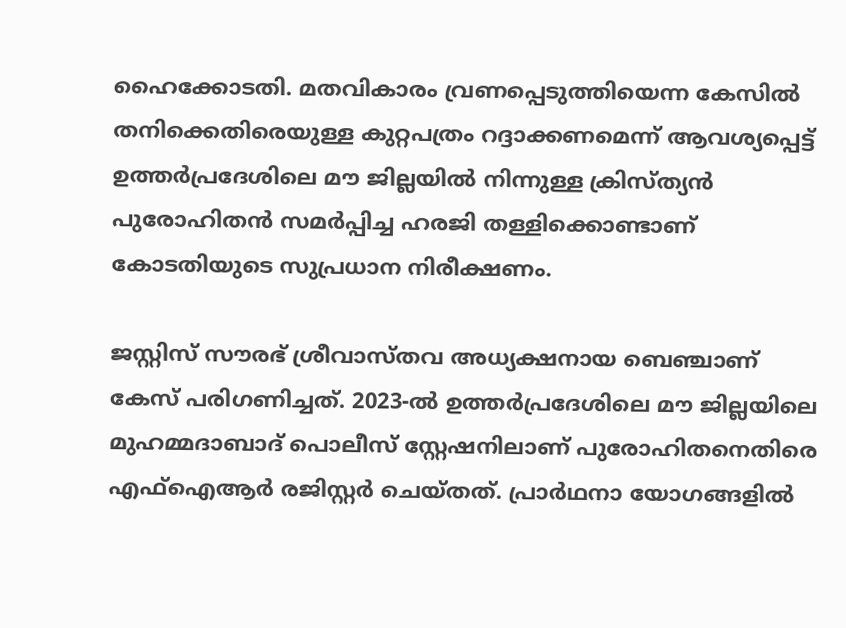ഹൈക്കോടതി. മതവികാരം വ്രണപ്പെടുത്തിയെന്ന കേസിൽ തനിക്കെതിരെയുള്ള കുറ്റപത്രം റദ്ദാക്കണമെന്ന് ആവശ്യപ്പെട്ട് ഉത്തർപ്രദേശിലെ മൗ ജില്ലയിൽ നിന്നുള്ള ക്രിസ്ത്യൻ പുരോഹിതൻ സമർപ്പിച്ച ഹരജി തള്ളിക്കൊണ്ടാണ് കോടതിയുടെ സുപ്രധാന നിരീക്ഷണം.

ജസ്റ്റിസ് സൗരഭ് ശ്രീവാസ്തവ അധ്യക്ഷനായ ബെഞ്ചാണ് കേസ് പരിഗണിച്ചത്. 2023-ൽ ഉത്തര്‍പ്രദേശിലെ മൗ ജില്ലയിലെ മുഹമ്മദാബാദ് പൊലീസ് സ്റ്റേഷനിലാണ് പുരോഹിതനെതിരെ എഫ്ഐആർ രജിസ്റ്റർ ചെയ്തത്. പ്രാർഥനാ യോഗങ്ങളിൽ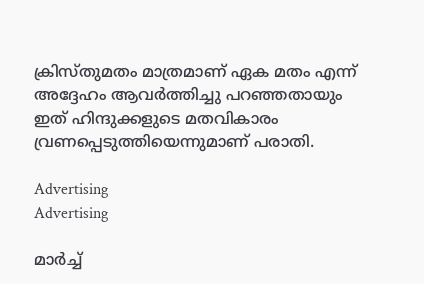ക്രിസ്തുമതം മാത്രമാണ് ഏക മതം എന്ന് അദ്ദേഹം ആവർത്തിച്ചു പറഞ്ഞതായും ഇത് ഹിന്ദുക്കളുടെ മതവികാരം വ്രണപ്പെടുത്തിയെന്നുമാണ് പരാതി.

Advertising
Advertising

മാർച്ച്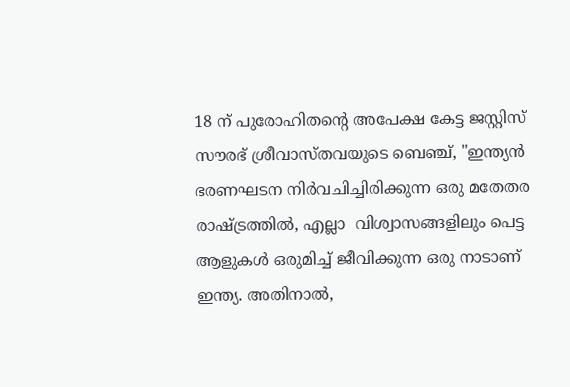18 ന് പുരോഹിതന്റെ അപേക്ഷ കേട്ട ജസ്റ്റിസ് സൗരഭ് ശ്രീവാസ്തവയുടെ ബെഞ്ച്, "ഇന്ത്യൻ ഭരണഘടന നിർവചിച്ചിരിക്കുന്ന ഒരു മതേതര രാഷ്ട്രത്തിൽ, എല്ലാ  വിശ്വാസങ്ങളിലും പെട്ട ആളുകൾ ഒരുമിച്ച് ജീവിക്കുന്ന ഒരു നാടാണ് ഇന്ത്യ. അതിനാൽ,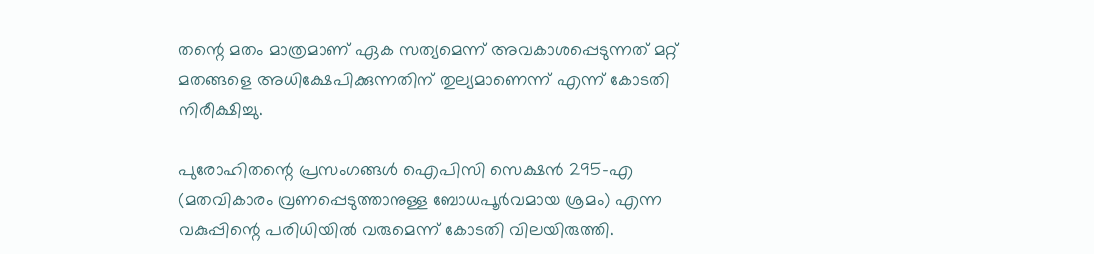തന്റെ മതം മാത്രമാണ് ഏക സത്യമെന്ന് അവകാശപ്പെടുന്നത് മറ്റ് മതങ്ങളെ അധിക്ഷേപിക്കുന്നതിന് തുല്യമാണെന്ന് എന്ന് കോടതി നിരീക്ഷിച്ചു.

പുരോഹിതന്റെ പ്രസംഗങ്ങൾ ഐപിസി സെക്ഷൻ 295-എ (മതവികാരം വ്രണപ്പെടുത്താനുള്ള ബോധപൂർവമായ ശ്രമം) എന്ന വകുപ്പിന്റെ പരിധിയിൽ വരുമെന്ന് കോടതി വിലയിരുത്തി.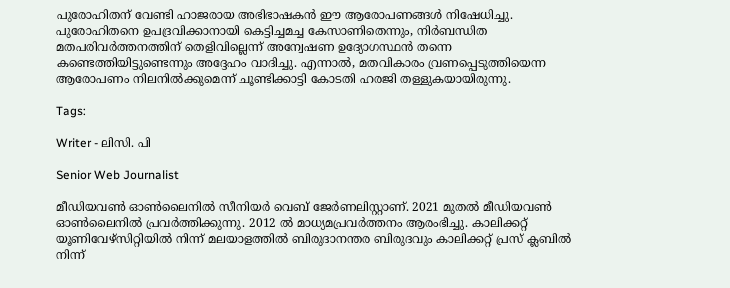പുരോഹിതന് വേണ്ടി ഹാജരായ അഭിഭാഷകൻ ഈ ആരോപണങ്ങൾ നിഷേധിച്ചു. പുരോഹിതനെ ഉപദ്രവിക്കാനായി കെട്ടിച്ചമച്ച കേസാണിതെന്നും, നിർബന്ധിത മതപരിവർത്തനത്തിന് തെളിവില്ലെന്ന് അന്വേഷണ ഉദ്യോഗസ്ഥൻ തന്നെ കണ്ടെത്തിയിട്ടുണ്ടെന്നും അദ്ദേഹം വാദിച്ചു. എന്നാൽ, മതവികാരം വ്രണപ്പെടുത്തിയെന്ന ആരോപണം നിലനിൽക്കുമെന്ന് ചൂണ്ടിക്കാട്ടി കോടതി ഹരജി തള്ളുകയായിരുന്നു.

Tags:

Writer - ലിസി. പി

Senior Web Journalist

മീഡിയവൺ ഓൺലൈനിൽ സീനിയർ വെബ് ജേർണലിസ്റ്റാണ്. 2021 മുതൽ മീഡിയവൺ ഓൺലൈനിൽ പ്രവർത്തിക്കുന്നു. 2012 ല്‍ മാധ്യമപ്രവര്‍ത്തനം ആരംഭിച്ചു. കാലിക്കറ്റ് യൂണിവേഴ്‌സിറ്റിയിൽ നിന്ന് മലയാളത്തിൽ ബിരുദാനന്തര ബിരുദവും കാലിക്കറ്റ് പ്രസ് ക്ലബിൽ നിന്ന്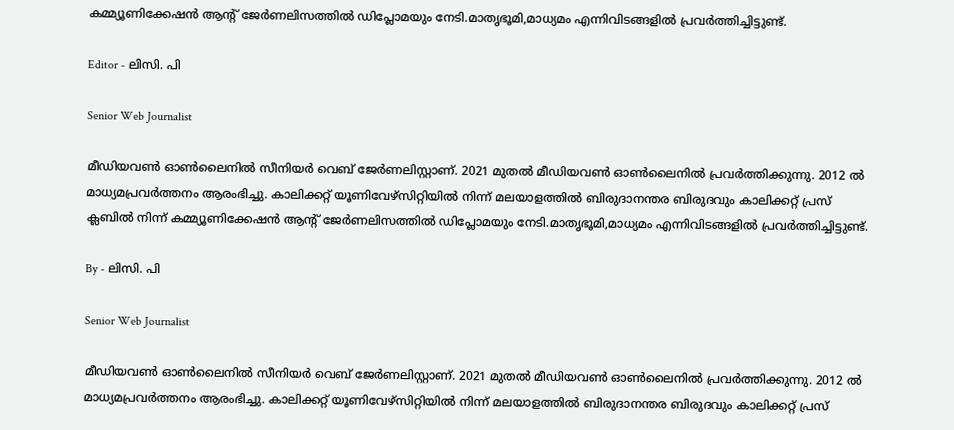കമ്മ്യൂണിക്കേഷൻ ആന്റ് ജേർണലിസത്തിൽ ഡിപ്ലോമയും നേടി.മാതൃഭൂമി,മാധ്യമം എന്നിവിടങ്ങളിൽ പ്രവർത്തിച്ചിട്ടുണ്ട്.

Editor - ലിസി. പി

Senior Web Journalist

മീഡിയവൺ ഓൺലൈനിൽ സീനിയർ വെബ് ജേർണലിസ്റ്റാണ്. 2021 മുതൽ മീഡിയവൺ ഓൺലൈനിൽ പ്രവർത്തിക്കുന്നു. 2012 ല്‍ മാധ്യമപ്രവര്‍ത്തനം ആരംഭിച്ചു. കാലിക്കറ്റ് യൂണിവേഴ്‌സിറ്റിയിൽ നിന്ന് മലയാളത്തിൽ ബിരുദാനന്തര ബിരുദവും കാലിക്കറ്റ് പ്രസ് ക്ലബിൽ നിന്ന് കമ്മ്യൂണിക്കേഷൻ ആന്റ് ജേർണലിസത്തിൽ ഡിപ്ലോമയും നേടി.മാതൃഭൂമി,മാധ്യമം എന്നിവിടങ്ങളിൽ പ്രവർത്തിച്ചിട്ടുണ്ട്.

By - ലിസി. പി

Senior Web Journalist

മീഡിയവൺ ഓൺലൈനിൽ സീനിയർ വെബ് ജേർണലിസ്റ്റാണ്. 2021 മുതൽ മീഡിയവൺ ഓൺലൈനിൽ പ്രവർത്തിക്കുന്നു. 2012 ല്‍ മാധ്യമപ്രവര്‍ത്തനം ആരംഭിച്ചു. കാലിക്കറ്റ് യൂണിവേഴ്‌സിറ്റിയിൽ നിന്ന് മലയാളത്തിൽ ബിരുദാനന്തര ബിരുദവും കാലിക്കറ്റ് പ്രസ്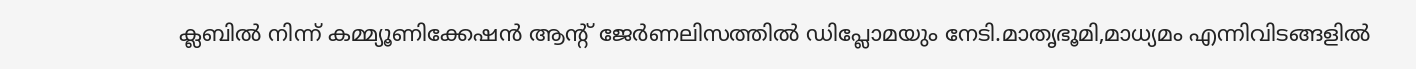ക്ലബിൽ നിന്ന് കമ്മ്യൂണിക്കേഷൻ ആന്റ് ജേർണലിസത്തിൽ ഡിപ്ലോമയും നേടി.മാതൃഭൂമി,മാധ്യമം എന്നിവിടങ്ങളിൽ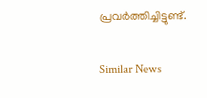പ്രവർത്തിച്ചിട്ടുണ്ട്.

Similar News